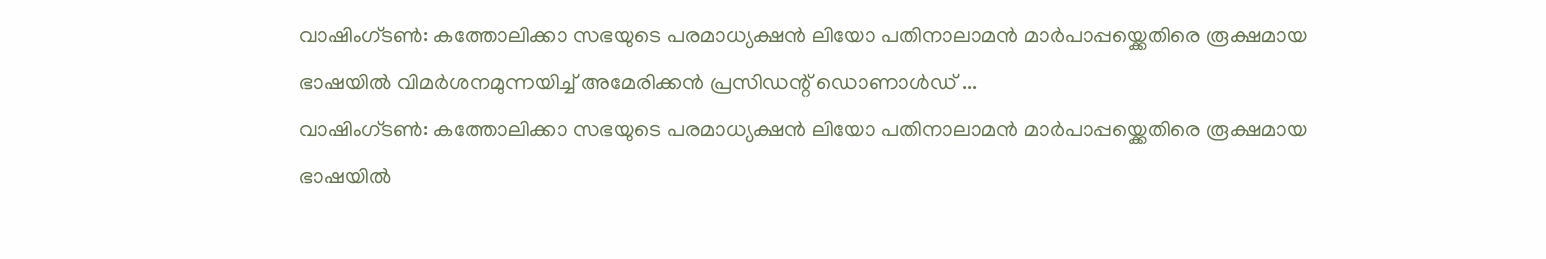വാഷിംഗ്ടൺ: കത്തോലിക്കാ സഭയുടെ പരമാധ്യക്ഷൻ ലിയോ പതിനാലാമൻ മാർപാപ്പയ്ക്കെതിരെ രൂക്ഷമായ ഭാഷയിൽ വിമർശനമുന്നയിച്ച് അമേരിക്കൻ പ്രസിഡന്റ് ഡൊണാൾഡ് ...
വാഷിംഗ്ടൺ: കത്തോലിക്കാ സഭയുടെ പരമാധ്യക്ഷൻ ലിയോ പതിനാലാമൻ മാർപാപ്പയ്ക്കെതിരെ രൂക്ഷമായ ഭാഷയിൽ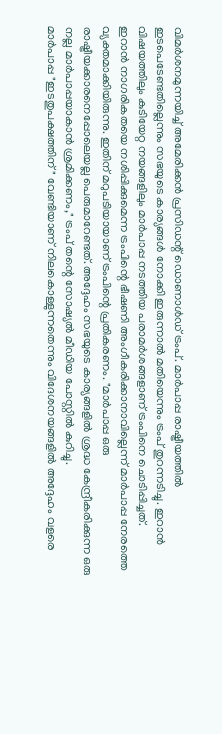വിമർശനമുന്നയിച്ച് അമേരിക്കൻ പ്രസിഡന്റ് ഡൊണാൾഡ് ട്രംപ്. മാർപാപ്പ രാഷ്ട്രീയത്തിൽ ഇടപെടേണ്ടതില്ലെന്നും സഭയുടെ കാര്യങ്ങൾ നോക്കി ഇരുന്നാൽ മതിയെന്നും ട്രംപ് തുറന്നടിച്ചു. ഇറാൻ വിഷയത്തിലും കുടിയേറ്റ നയങ്ങളിലും മാർപാപ്പ നടത്തിയ പരാമർശങ്ങളാണ് ട്രംപിനെ ചൊടിപ്പിച്ചത്.
ഇറാൻ നാഗരികതയെ നശിപ്പിക്കുമെന്ന ട്രംപിന്റെ ഭീഷണി അംഗീകരിക്കാനാവില്ലെന്ന് മാർപാപ്പ നേരത്തെ വ്യക്തമാക്കിയിരുന്നു. ഇതിന് മറുപടിയായാണ് ട്രംപിന്റെ പ്രതികരണം. "മാർപാപ്പ ഒരു രാഷ്ട്രീയക്കാരനെപ്പോലെയല്ല പെരുമാറേണ്ടത്. അദ്ദേഹം സഭയുടെ കാര്യങ്ങളിൽ ശ്രദ്ധ കേന്ദ്രീകരിക്കുന്ന ഒരു നല്ല മാർപാപ്പയാകാൻ ശ്രമിക്കണം," ട്രംപ് തന്റെ സോഷ്യൽ മീഡിയ പോസ്റ്റിൽ കുറിച്ചു.
മാർപാപ്പ "ഇടതുപക്ഷത്തിന്" വേണ്ടിയാണ് നിലകൊള്ളുന്നതെന്നും വിദേശനയങ്ങളിൽ അദ്ദേഹം വളരെ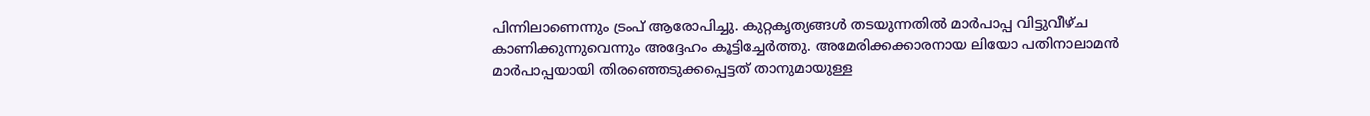പിന്നിലാണെന്നും ട്രംപ് ആരോപിച്ചു. കുറ്റകൃത്യങ്ങൾ തടയുന്നതിൽ മാർപാപ്പ വിട്ടുവീഴ്ച കാണിക്കുന്നുവെന്നും അദ്ദേഹം കൂട്ടിച്ചേർത്തു. അമേരിക്കക്കാരനായ ലിയോ പതിനാലാമൻ മാർപാപ്പയായി തിരഞ്ഞെടുക്കപ്പെട്ടത് താനുമായുള്ള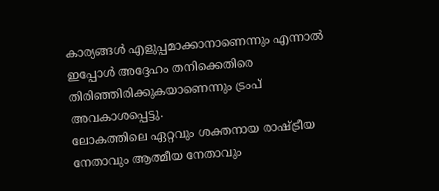കാര്യങ്ങൾ എളുപ്പമാക്കാനാണെന്നും എന്നാൽ ഇപ്പോൾ അദ്ദേഹം തനിക്കെതിരെ തിരിഞ്ഞിരിക്കുകയാണെന്നും ട്രംപ് അവകാശപ്പെട്ടു.
ലോകത്തിലെ ഏറ്റവും ശക്തനായ രാഷ്ട്രീയ നേതാവും ആത്മീയ നേതാവും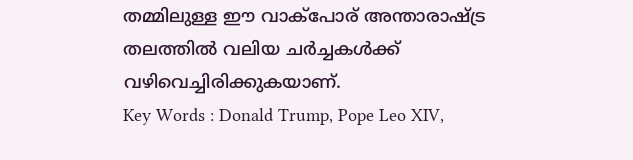തമ്മിലുള്ള ഈ വാക്പോര് അന്താരാഷ്ട്ര തലത്തിൽ വലിയ ചർച്ചകൾക്ക് വഴിവെച്ചിരിക്കുകയാണ്.
Key Words : Donald Trump, Pope Leo XIV,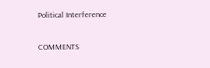Political Interference

COMMENTS